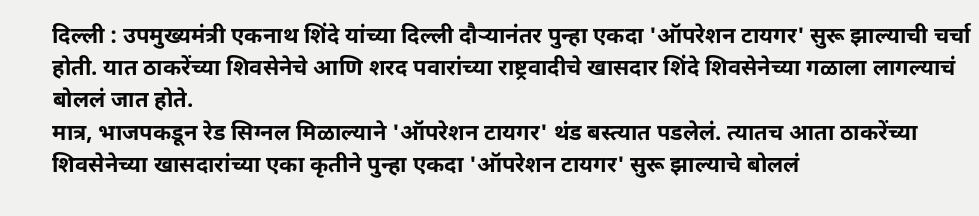दिल्ली : उपमुख्यमंत्री एकनाथ शिंदे यांच्या दिल्ली दौऱ्यानंतर पुन्हा एकदा 'ऑपरेशन टायगर' सुरू झाल्याची चर्चा होती. यात ठाकरेंच्या शिवसेनेचे आणि शरद पवारांच्या राष्ट्रवादीचे खासदार शिंदे शिवसेनेच्या गळाला लागल्याचं बोललं जात होते.
मात्र, भाजपकडून रेड सिग्नल मिळाल्याने 'ऑपरेशन टायगर' थंड बस्त्यात पडलेलं. त्यातच आता ठाकरेंच्या शिवसेनेच्या खासदारांच्या एका कृतीने पुन्हा एकदा 'ऑपरेशन टायगर' सुरू झाल्याचे बोललं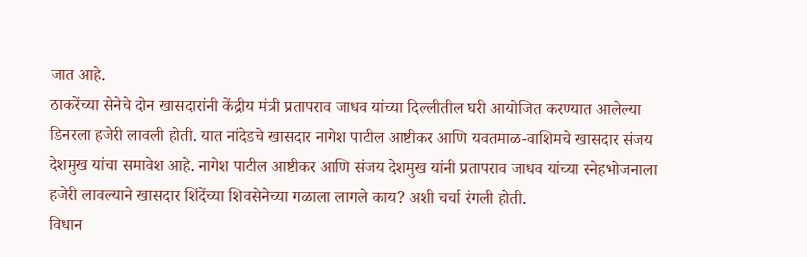जात आहे.
ठाकरेंच्या सेनेचे दोन खासदारांनी केंद्रीय मंत्री प्रतापराव जाधव यांच्या दिल्लीतील घरी आयोजित करण्यात आलेल्या डिनरला हजेरी लावली होती. यात नांदेडचे खासदार नागेश पाटील आष्टीकर आणि यवतमाळ-वाशिमचे खासदार संजय देशमुख यांचा समावेश आहे. नागेश पाटील आष्टीकर आणि संजय देशमुख यांनी प्रतापराव जाधव यांच्या स्नेहभोजनाला हजेरी लावल्याने खासदार शिंदेंच्या शिवसेनेच्या गळाला लागले काय? अशी चर्चा रंगली होती.
विधान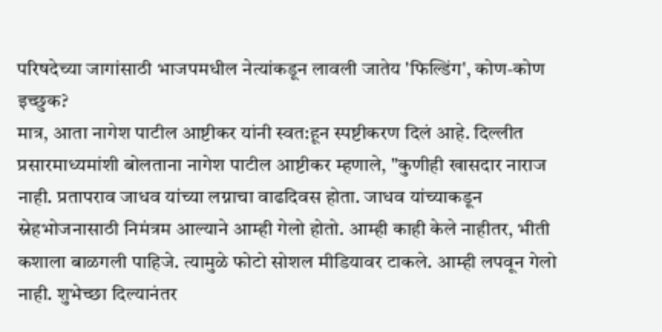परिषदेच्या जागांसाठी भाजपमधील नेत्यांकडून लावली जातेय 'फिल्डिंग', कोण-कोण इच्छुक?
मात्र, आता नागेश पाटील आष्टीकर यांनी स्वत:हून स्पष्टीकरण दिलं आहे. दिल्लीत प्रसारमाध्यमांशी बोलताना नागेश पाटील आष्टीकर म्हणाले, "कुणीही खासदार नाराज नाही. प्रतापराव जाधव यांच्या लग्नाचा वाढदिवस होता. जाधव यांच्याकडून स्नेहभोजनासाठी निमंत्रम आल्याने आम्ही गेलो होतो. आम्ही काही केले नाहीतर, भीती कशाला बाळगली पाहिजे. त्यामुळे फोटो सोशल मीडियावर टाकले. आम्ही लपवून गेलो नाही. शुभेच्छा दिल्यानंतर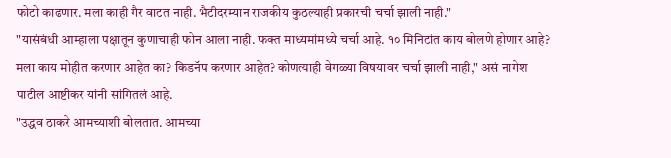फोटो काढणार. मला काही गैर वाटत नाही. भैटीदरम्यान राजकीय कुठल्याही प्रकारची चर्चा झाली नाही."
"यासंबंधी आम्हाला पक्षातून कुणाचाही फोन आला नाही. फक्त माध्यमांमध्ये चर्चा आहे. १० मिनिटांत काय बोलणे होणार आहे? मला काय मोहीत करणार आहेत का? किडनॅप करणार आहेत? कोणत्याही वेगळ्या विषयावर चर्चा झाली नाही," असं नागेश पाटील आष्टीकर यांनी सांगितलं आहे.
"उद्धव ठाकरे आमच्याशी बोलतात. आमच्या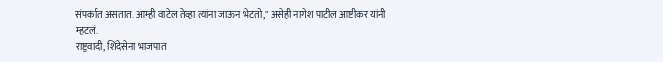संपर्कात असतात. आम्ही वाटेल तेव्हा त्यांना जाऊन भेटतो," असेही नागेश पाटील आष्टीकर यांनी म्हटलं.
राष्ट्रवादी, शिंदेसेना भाजपात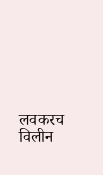लवकरच विलीन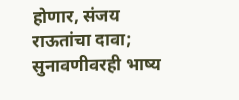होणार, संजय राऊतांचा दावा; सुनावणीवरही भाष्य